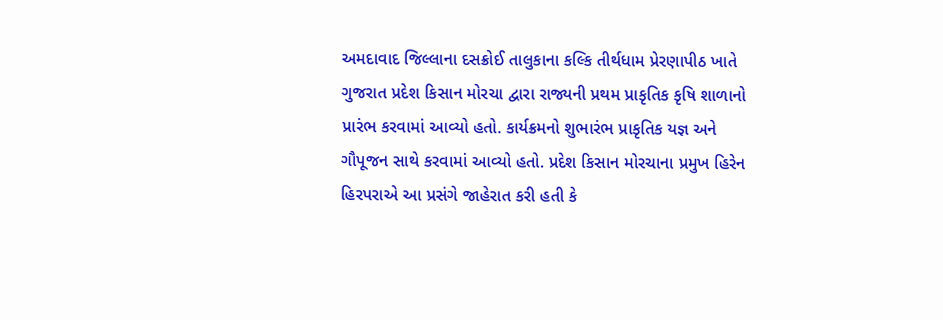અમદાવાદ જિલ્લાના દસક્રોઈ તાલુકાના કલ્કિ તીર્થધામ પ્રેરણાપીઠ ખાતે ગુજરાત પ્રદેશ કિસાન મોરચા દ્વારા રાજ્યની પ્રથમ પ્રાકૃતિક કૃષિ શાળાનો પ્રારંભ કરવામાં આવ્યો હતો. કાર્યક્રમનો શુભારંભ પ્રાકૃતિક યજ્ઞ અને ગૌપૂજન સાથે કરવામાં આવ્યો હતો. પ્રદેશ કિસાન મોરચાના પ્રમુખ હિરેન હિરપરાએ આ પ્રસંગે જાહેરાત કરી હતી કે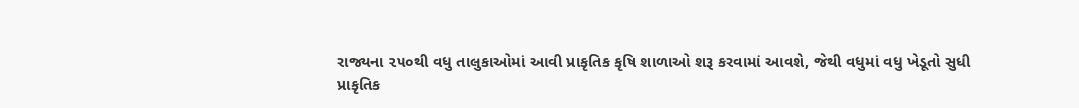રાજ્યના ૨૫૦થી વધુ તાલુકાઓમાં આવી પ્રાકૃતિક કૃષિ શાળાઓ શરૂ કરવામાં આવશે, જેથી વધુમાં વધુ ખેડૂતો સુધી
પ્રાકૃતિક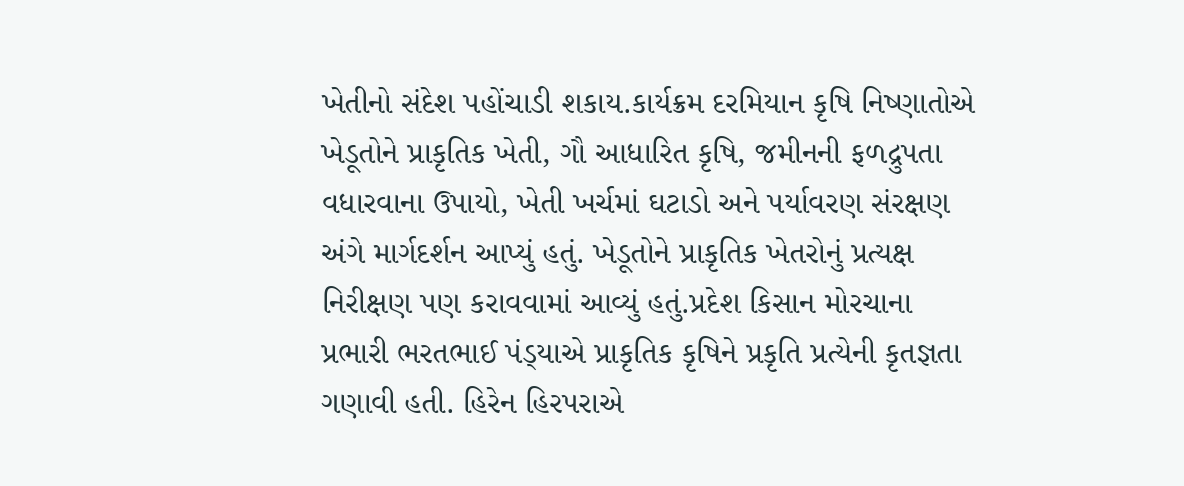ખેતીનો સંદેશ પહોંચાડી શકાય.કાર્યક્રમ દરમિયાન કૃષિ નિષ્ણાતોએ ખેડૂતોને પ્રાકૃતિક ખેતી, ગૌ આધારિત કૃષિ, જમીનની ફળદ્રુપતા વધારવાના ઉપાયો, ખેતી ખર્ચમાં ઘટાડો અને પર્યાવરણ સંરક્ષણ અંગે માર્ગદર્શન આપ્યું હતું. ખેડૂતોને પ્રાકૃતિક ખેતરોનું પ્રત્યક્ષ નિરીક્ષણ પણ કરાવવામાં આવ્યું હતું.પ્રદેશ કિસાન મોરચાના પ્રભારી ભરતભાઈ પંડ્‌યાએ પ્રાકૃતિક કૃષિને પ્રકૃતિ પ્રત્યેની કૃતજ્ઞતા ગણાવી હતી. હિરેન હિરપરાએ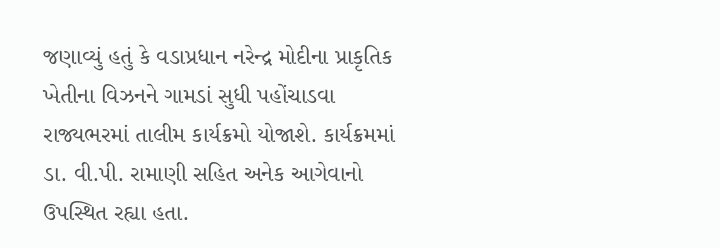જણાવ્યું હતું કે વડાપ્રધાન નરેન્દ્ર મોદીના પ્રાકૃતિક ખેતીના વિઝનને ગામડાં સુધી પહોંચાડવા રાજ્યભરમાં તાલીમ કાર્યક્રમો યોજાશે. કાર્યક્રમમાં ડા. વી.પી. રામાણી સહિત અનેક આગેવાનો ઉપસ્થિત રહ્યા હતા.